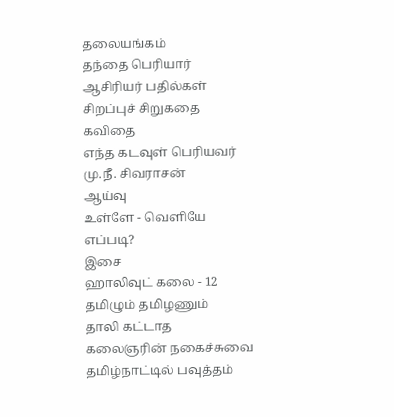தலையங்கம்
தந்தை பெரியார்
ஆசிரியர் பதில்கள்
சிறப்புச் சிறுகதை
கவிதை
எந்த கடவுள் பெரியவர்
மு.நீ. சிவராசன்
ஆய்வு
உள்ளே - வெளியே
எப்படி?
இசை
ஹாலிவுட் கலை - 12
தமிழும் தமிழணும்
தாலி கட்டாத
கலைஞரின் நகைச்சுவை
தமிழ்நாட்டில் பவுத்தம்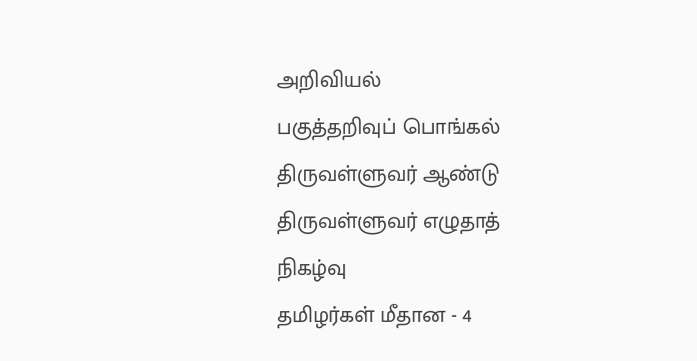அறிவியல்
பகுத்தறிவுப் பொங்கல்
திருவள்ளுவர் ஆண்டு
திருவள்ளுவர் எழுதாத்
நிகழ்வு
தமிழர்கள் மீதான - 4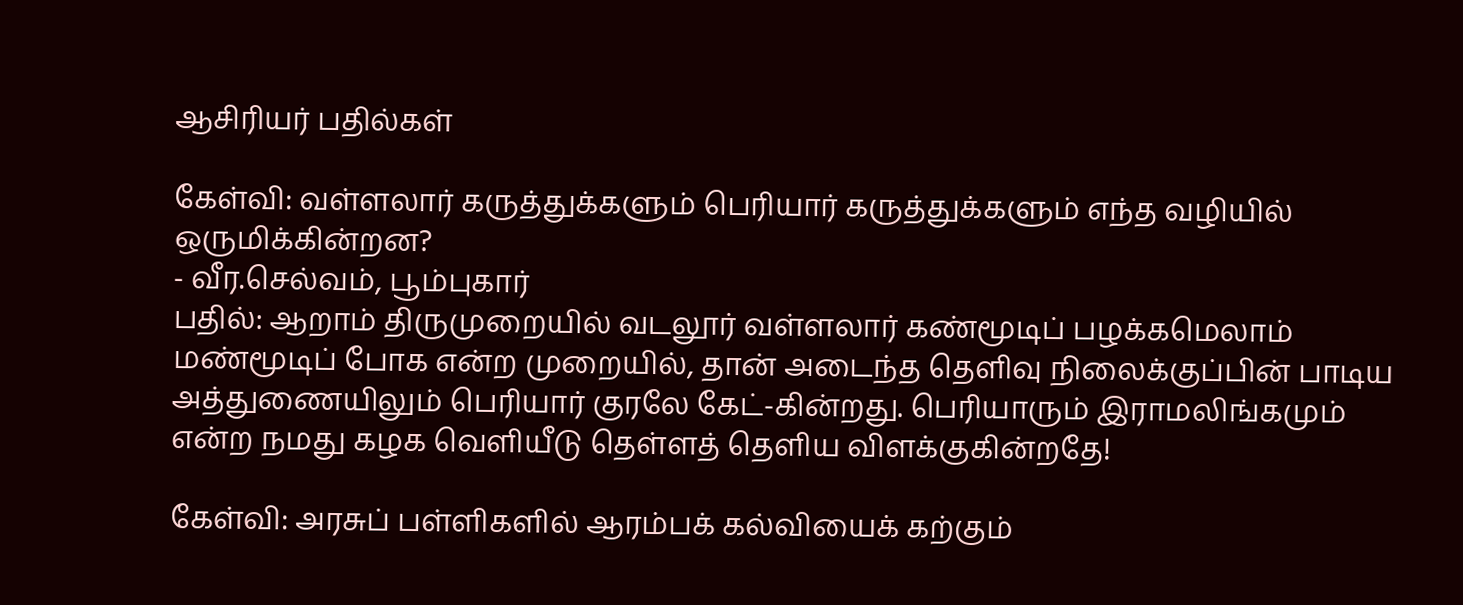ஆசிரியர் பதில்கள்

கேள்வி: வள்ளலார் கருத்துக்களும் பெரியார் கருத்துக்களும் எந்த வழியில் ஒருமிக்கின்றன?
- வீர.செல்வம், பூம்புகார்
பதில்: ஆறாம் திருமுறையில் வடலூர் வள்ளலார் கண்மூடிப் பழக்கமெலாம் மண்மூடிப் போக என்ற முறையில், தான் அடைந்த தெளிவு நிலைக்குப்பின் பாடிய அத்துணையிலும் பெரியார் குரலே கேட்-கின்றது. பெரியாரும் இராமலிங்கமும் என்ற நமது கழக வெளியீடு தெள்ளத் தெளிய விளக்குகின்றதே!

கேள்வி: அரசுப் பள்ளிகளில் ஆரம்பக் கல்வியைக் கற்கும்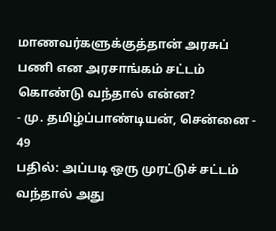மாணவர்களுக்குத்தான் அரசுப் பணி என அரசாங்கம் சட்டம் கொண்டு வந்தால் என்ன?
- மு. தமிழ்ப்பாண்டியன், சென்னை - 49
பதில்: அப்படி ஒரு முரட்டுச் சட்டம் வந்தால் அது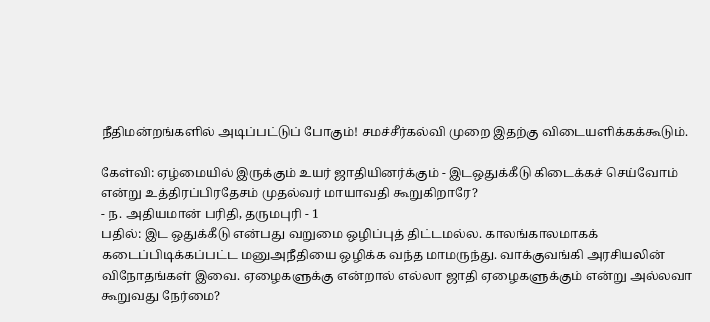நீதிமன்றங்களில் அடிப்பட்டுப் போகும்! சமச்சீர்கல்வி முறை இதற்கு விடையளிக்கக்கூடும்.

கேள்வி: ஏழ்மையில் இருக்கும் உயர் ஜாதியினர்க்கும் - இடஒதுக்கீடு கிடைக்கச் செய்வோம் என்று உத்திரப்பிரதேசம் முதல்வர் மாயாவதி கூறுகிறாரே?
- ந. அதியமான் பரிதி, தருமபுரி - 1
பதில்: இட ஒதுக்கீடு என்பது வறுமை ஒழிப்புத் திட்டமல்ல. காலங்காலமாகக் கடைப்பிடிக்கப்பட்ட மனுஅநீதியை ஒழிக்க வந்த மாமருந்து. வாக்குவங்கி அரசியலின் விநோதங்கள் இவை. ஏழைகளுக்கு என்றால் எல்லா ஜாதி ஏழைகளுக்கும் என்று அல்லவா கூறுவது நேர்மை?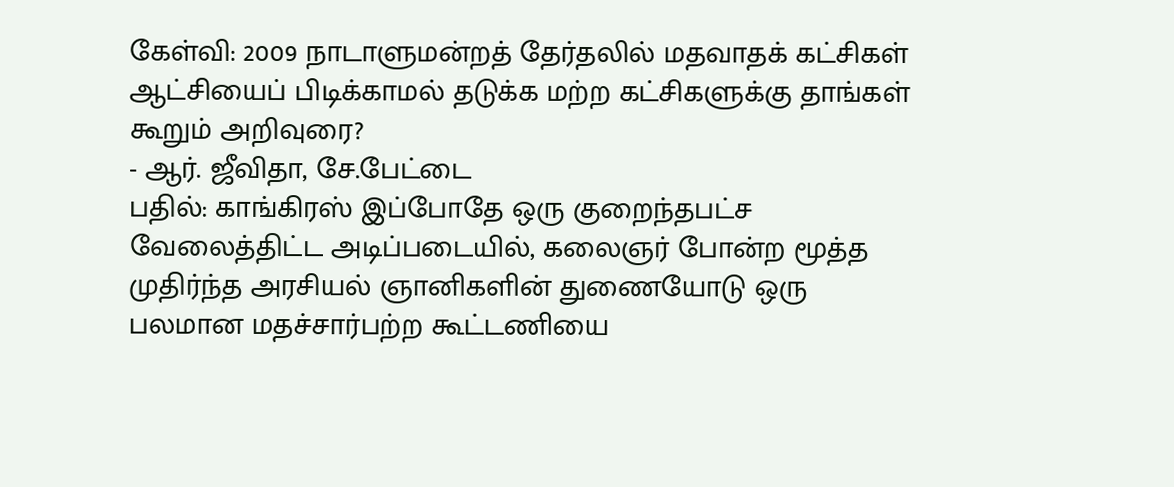கேள்வி: 2009 நாடாளுமன்றத் தேர்தலில் மதவாதக் கட்சிகள் ஆட்சியைப் பிடிக்காமல் தடுக்க மற்ற கட்சிகளுக்கு தாங்கள் கூறும் அறிவுரை?
- ஆர். ஜீவிதா, சே.பேட்டை
பதில்: காங்கிரஸ் இப்போதே ஒரு குறைந்தபட்ச வேலைத்திட்ட அடிப்படையில், கலைஞர் போன்ற மூத்த முதிர்ந்த அரசியல் ஞானிகளின் துணையோடு ஒரு பலமான மதச்சார்பற்ற கூட்டணியை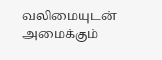வலிமையுடன் அமைக்கும்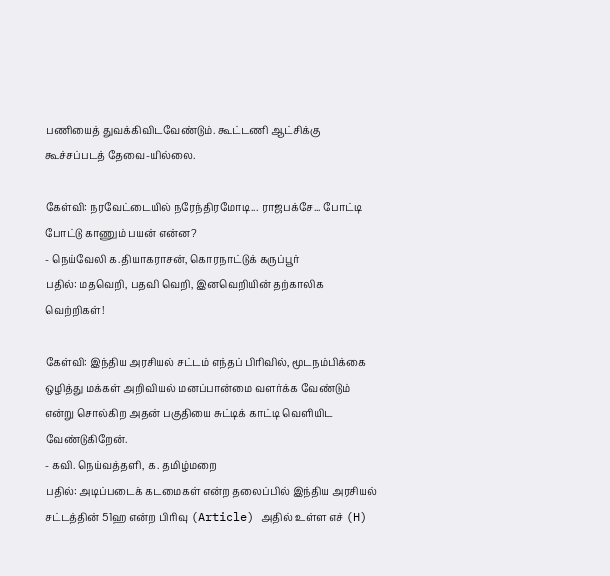பணியைத் துவக்கிவிடவேண்டும். கூட்டணி ஆட்சிக்கு கூச்சப்படத் தேவை-யில்லை.

கேள்வி: நரவேட்டையில் நரேந்திரமோடி... ராஜபக்சே... போட்டி போட்டு காணும் பயன் என்ன?
- நெய்வேலி க.தியாகராசன், கொரநாட்டுக் கருப்பூர்
பதில்: மதவெறி, பதவி வெறி, இனவெறியின் தற்காலிக வெற்றிகள்!

கேள்வி: இந்திய அரசியல் சட்டம் எந்தப் பிரிவில், மூடநம்பிக்கை ஒழித்து மக்கள் அறிவியல் மனப்பான்மை வளர்க்க வேண்டும் என்று சொல்கிற அதன் பகுதியை சுட்டிக் காட்டி வெளியிட வேண்டுகிறேன்.
- கவி. நெய்வத்தளி, க. தமிழ்மறை
பதில்: அடிப்படைக் கடமைகள் என்ற தலைப்பில் இந்திய அரசியல் சட்டத்தின் 51ஹ என்ற பிரிவு (Article) அதில் உள்ள எச் (H)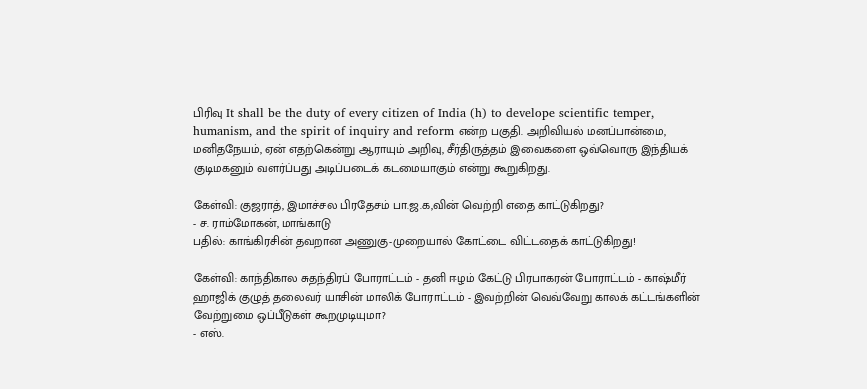பிரிவு It shall be the duty of every citizen of India (h) to develope scientific temper, humanism, and the spirit of inquiry and reform என்ற பகுதி. அறிவியல் மனப்பான்மை, மனிதநேயம், ஏன் எதற்கென்று ஆராயும் அறிவு, சீர்திருத்தம் இவைகளை ஒவ்வொரு இந்தியக் குடிமகனும் வளர்ப்பது அடிப்படைக் கடமையாகும் என்று கூறுகிறது.

கேள்வி: குஜராத், இமாச்சல பிரதேசம் பா.ஜ.க,வின் வெற்றி எதை காட்டுகிறது?
- ச. ராம்மோகன், மாங்காடு
பதில்: காங்கிரசின் தவறான அணுகு-முறையால் கோட்டை விட்டதைக் காட்டுகிறது!

கேள்வி: காந்திகால சுதந்திரப் போராட்டம் - தனி ஈழம் கேட்டு பிரபாகரன் போராட்டம் - காஷ்மீர் ஹாஜிக் குழுத் தலைவர் யாசின் மாலிக் போராட்டம் - இவற்றின் வெவ்வேறு காலக் கட்டங்களின் வேற்றுமை ஒப்பீடுகள் கூறமுடியுமா?
- எஸ்.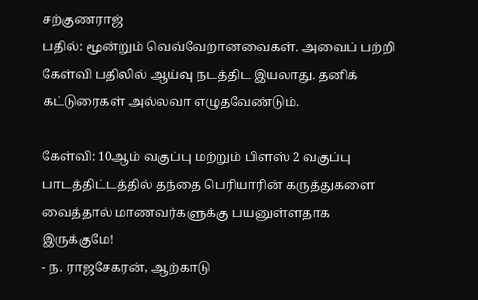சற்குணராஜ்
பதில்: மூன்றும் வெவ்வேறானவைகள். அவைப் பற்றி கேள்வி பதிலில் ஆய்வு நடத்திட இயலாது. தனிக் கட்டுரைகள் அல்லவா எழுதவேண்டும்.

கேள்வி: 10ஆம் வகுப்பு மற்றும் பிளஸ் 2 வகுப்பு பாடத்திட்டத்தில் தந்தை பெரியாரின் கருத்துகளை வைத்தால் மாணவர்களுக்கு பயனுள்ளதாக இருக்குமே!
- ந. ராஜசேகரன், ஆற்காடு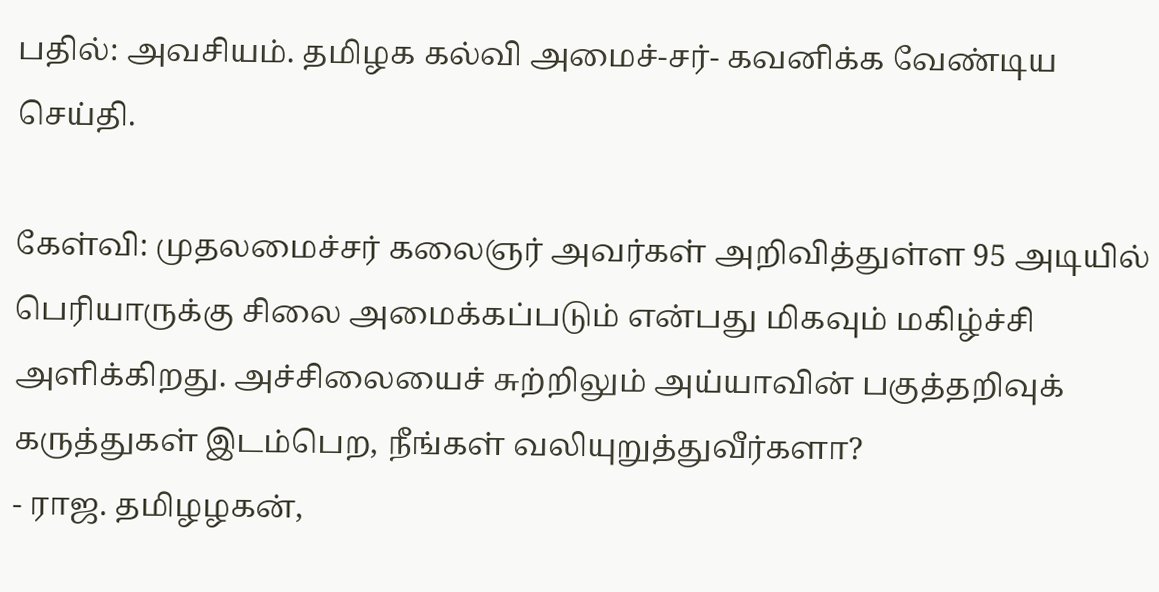பதில்: அவசியம். தமிழக கல்வி அமைச்-சர்- கவனிக்க வேண்டிய செய்தி.

கேள்வி: முதலமைச்சர் கலைஞர் அவர்கள் அறிவித்துள்ள 95 அடியில் பெரியாருக்கு சிலை அமைக்கப்படும் என்பது மிகவும் மகிழ்ச்சி அளிக்கிறது. அச்சிலையைச் சுற்றிலும் அய்யாவின் பகுத்தறிவுக் கருத்துகள் இடம்பெற, நீங்கள் வலியுறுத்துவீர்களா?
- ராஜ. தமிழழகன்,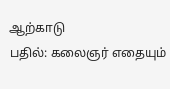ஆற்காடு
பதில்: கலைஞர் எதையும்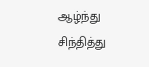ஆழ்ந்து சிந்தித்து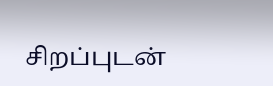சிறப்புடன்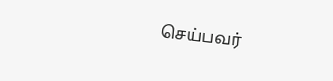செய்பவர்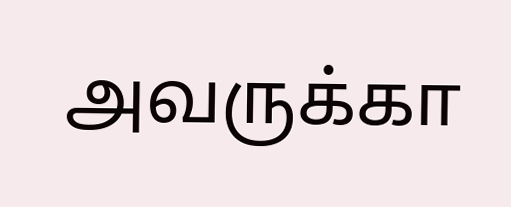அவருக்கா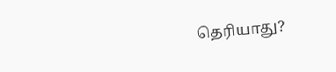தெரியாது?